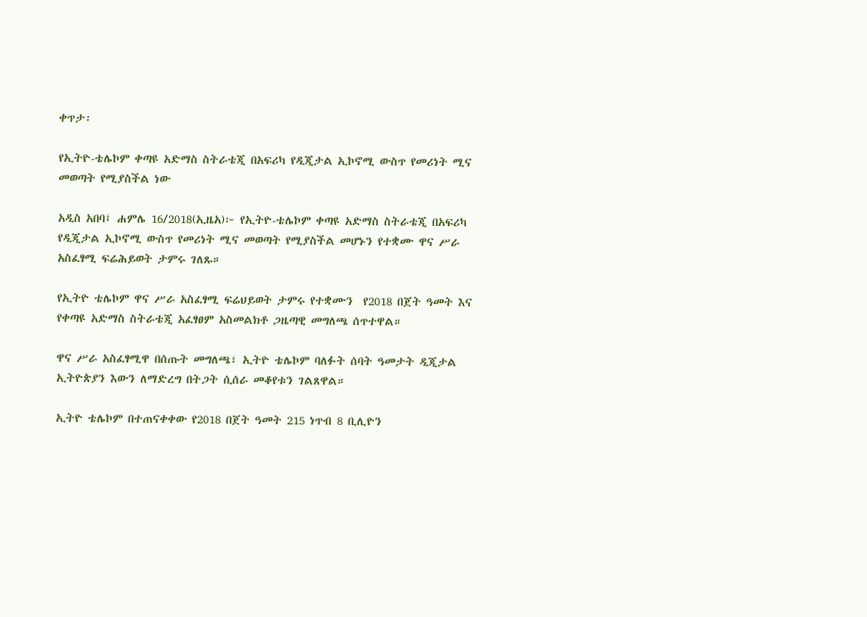ቀጥታ፡

የኢትዮ-ቴሌኮም ቀጣዩ አድማስ ስትራቴጂ በአፍሪካ የዲጂታል ኢኮኖሚ ውስጥ የመሪነት ሚና መወጣት የሚያስችል ነው

አዲስ አበባ፤ ሐምሌ 16/2018(ኢዜአ)፦ የኢትዮ-ቴሌኮም ቀጣዩ አድማስ ስትራቴጂ በአፍሪካ የዲጂታል ኢኮኖሚ ውስጥ የመሪነት ሚና መወጣት የሚያስችል መሆኑን የተቋሙ ዋና ሥራ አስፈፃሚ ፍሬሕይወት ታምሩ ገለጹ።

የኢትዮ ቴሌኮም ዋና ሥራ አስፈፃሚ ፍሬህይወት ታምሩ የተቋሙን  የ2018 በጀት ዓመት እና የቀጣዩ አድማስ ስትራቴጂ አፈፃፀም አስመልክቶ ጋዜጣዊ መግለጫ ሰጥተዋል።

ዋና ሥራ አስፈፃሚዋ በሰጡት መግለጫ፣ ኢትዮ ቴሌኮም ባለፉት ሰባት ዓመታት ዲጂታል ኢትዮጵያን እውን ለማድረግ በትጋት ሲሰራ መቆየቱን ገልጸዋል።

ኢትዮ ቴሌኮም በተጠናቀቀው የ2018 በጀት ዓመት 215 ነጥብ 8 ቢሊዮን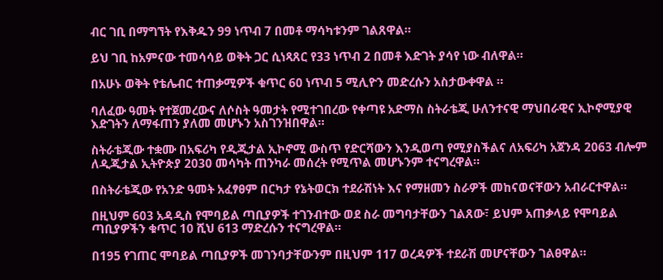ብር ገቢ በማግኘት የእቅዱን 99 ነጥብ 7 በመቶ ማሳካቱንም ገልጸዋል።

ይህ ገቢ ከአምናው ተመሳሳይ ወቅት ጋር ሲነጻጸር የ33 ነጥብ 2 በመቶ እድገት ያሳየ ነው ብለዋል።

በአሁኑ ወቅት የቴሌብር ተጠቃሚዎች ቁጥር 60 ነጥብ 5 ሚሊዮን መድረሱን አስታውቀዋል ።

ባለፈው ዓመት የተጀመረውና ለሶስት ዓመታት የሚተገበረው የቀጣዩ አድማስ ስትራቴጂ ሁለንተናዊ ማህበራዊና ኢኮኖሚያዊ እድገትን ለማፋጠን ያለመ መሆኑን አስገንዝበዋል።

ስትራቴጂው ተቋሙ በአፍሪካ የዲጂታል ኢኮኖሚ ውስጥ የድርሻውን እንዲወጣ የሚያስችልና ለአፍሪካ አጀንዳ 2063 ብሎም ለዲጂታል ኢትዮጵያ 2030 መሳካት ጠንካራ መሰረት የሚጥል መሆኑንም ተናግረዋል።

በስትራቴጂው የአንድ ዓመት አፈፃፀም በርካታ የኔትወርክ ተደራሽነት እና የማዘመን ስራዎች መከናወናቸውን አብራርተዋል።

በዚህም 603 አዳዲስ የሞባይል ጣቢያዎች ተገንብተው ወደ ስራ መግባታቸውን ገልጸው፣ ይህም አጠቃላይ የሞባይል ጣቢያዎችን ቁጥር 10 ሺህ 613 ማድረሱን ተናግረዋል።

በ195 የገጠር ሞባይል ጣቢያዎች መገንባታቸውንም በዚህም 117 ወረዳዎች ተደራሽ መሆናቸውን ገልፀዋል።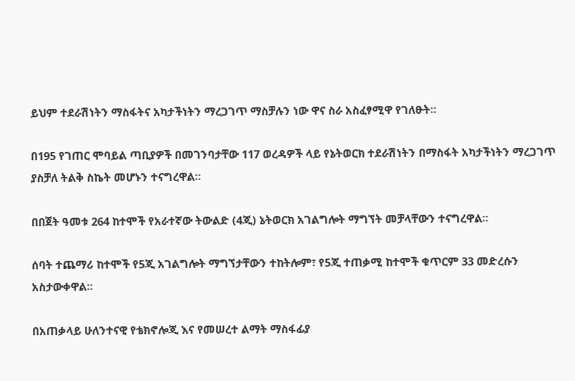ይህም ተደራሽነትን ማስፋትና አካታችነትን ማረጋገጥ ማስቻሉን ነው ዋና ስራ አስፈፃሚዋ የገለፁት።

በ195 የገጠር ሞባይል ጣቢያዎች በመገንባታቸው 117 ወረዳዎች ላይ የኔትወርክ ተደራሽነትን በማስፋት አካታችነትን ማረጋገጥ ያስቻለ ትልቅ ስኬት መሆኑን ተናግረዋል።

በበጀት ዓመቱ 264 ከተሞች የአራተኛው ትውልድ (4ጂ) ኔትወርክ አገልግሎት ማግኘት መቻላቸውን ተናግረዋል።

ሰባት ተጨማሪ ከተሞች የ5ጂ አገልግሎት ማግኘታቸውን ተከትሎም፣ የ5ጂ ተጠቃሚ ከተሞች ቁጥርም 33 መድረሱን አስታውቀዋል።

በአጠቃላይ ሁለንተናዊ የቴክኖሎጂ እና የመሠረተ ልማት ማስፋፊያ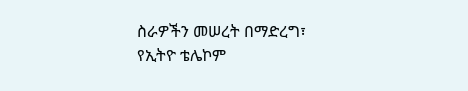ስራዎችን መሠረት በማድረግ፣ የኢትዮ ቴሌኮም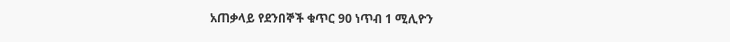አጠቃላይ የደንበኞች ቁጥር 90 ነጥብ 1 ሚሊዮን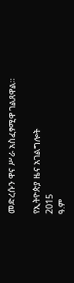መድረሱን ዋና ሥራ አስፈፃሚዋ ገልጸዋል።

የኢትዮጵያ ዜና አገልግሎት
2015
ዓ.ም